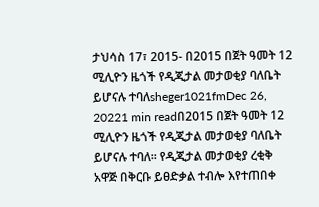ታህሳስ 17፣ 2015- በ2015 በጀት ዓመት 12 ሚሊዮን ዜጎች የዲጂታል መታወቂያ ባለቤት ይሆናሉ ተባለsheger1021fmDec 26, 20221 min readበ2015 በጀት ዓመት 12 ሚሊዮን ዜጎች የዲጂታል መታወቂያ ባለቤት ይሆናሉ ተባለ፡፡ የዲጂታል መታወቂያ ረቂቅ አዋጅ በቅርቡ ይፀድቃል ተብሎ እየተጠበቀ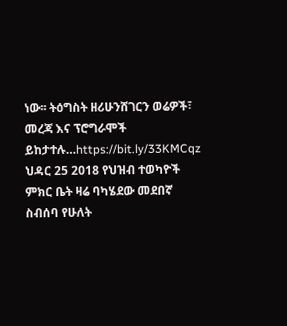ነው፡፡ ትዕግስት ዘሪሁንሸገርን ወሬዎች፣ መረጃ እና ፕሮግራሞች ይከታተሉ…https://bit.ly/33KMCqz
ህዳር 25 2018 የህዝብ ተወካዮች ምክር ቤት ዛሬ ባካሄደው መደበኛ ስብሰባ የሁለት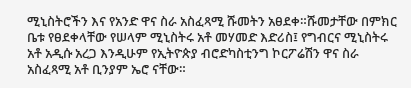ሚኒስትሮችን እና የአንድ ዋና ስራ አስፈጻሚ ሹመትን አፀደቀ።ሹመታቸው በምክር ቤቱ የፀደቀላቸው የሠላም ሚኒስትሩ አቶ መሃመድ እድሪስ፤ የግብርና ሚኒስትሩ አቶ አዲሱ አረጋ እንዲሁም የኢትዮጵያ ብሮድካስቲንግ ኮርፖሬሽን ዋና ስራ አስፈጻሚ አቶ ቢንያም ኤሮ ናቸው።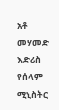አቶ መሃመድ እድሪስ የሰላም ሚኒስትር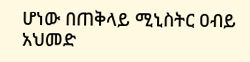ሆነው በጠቅላይ ሚኒስትር ዐብይ አህመድ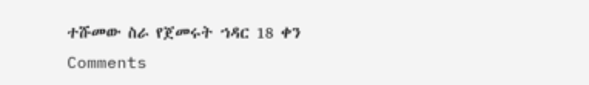ተሹመው ስራ የጀመሩት ኀዳር 18 ቀን
Comments